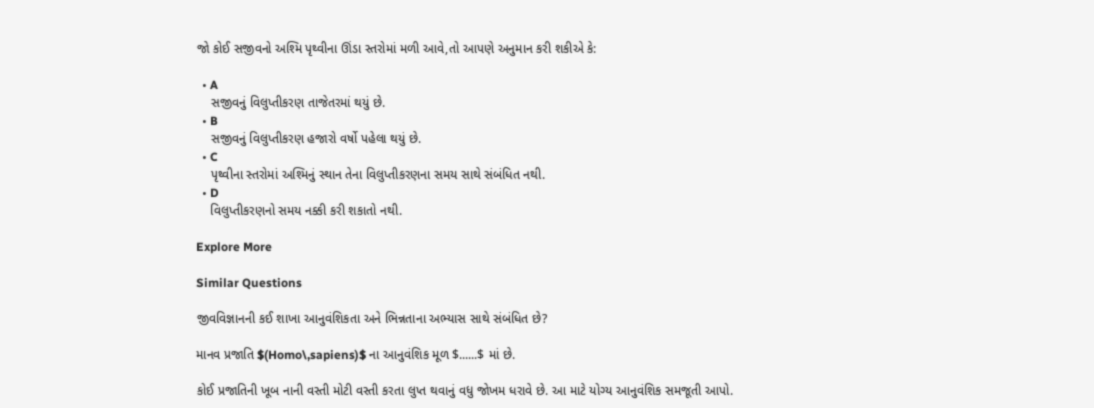જો કોઈ સજીવનો અશ્મિ પૃથ્વીના ઊંડા સ્તરોમાં મળી આવે,તો આપણે અનુમાન કરી શકીએ કે:

  • A
    સજીવનું વિલુપ્તીકરણ તાજેતરમાં થયું છે.
  • B
    સજીવનું વિલુપ્તીકરણ હજારો વર્ષો પહેલા થયું છે.
  • C
    પૃથ્વીના સ્તરોમાં અશ્મિનું સ્થાન તેના વિલુપ્તીકરણના સમય સાથે સંબંધિત નથી.
  • D
    વિલુપ્તીકરણનો સમય નક્કી કરી શકાતો નથી.

Explore More

Similar Questions

જીવવિજ્ઞાનની કઈ શાખા આનુવંશિકતા અને ભિન્નતાના અભ્યાસ સાથે સંબંધિત છે?

માનવ પ્રજાતિ $(Homo\,sapiens)$ ના આનુવંશિક મૂળ $......$ માં છે.

કોઈ પ્રજાતિની ખૂબ નાની વસ્તી મોટી વસ્તી કરતા લુપ્ત થવાનું વધુ જોખમ ધરાવે છે. આ માટે યોગ્ય આનુવંશિક સમજૂતી આપો.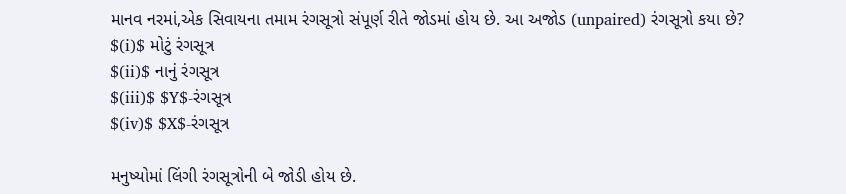માનવ નરમાં,એક સિવાયના તમામ રંગસૂત્રો સંપૂર્ણ રીતે જોડમાં હોય છે. આ અજોડ (unpaired) રંગસૂત્રો કયા છે?
$(i)$ મોટું રંગસૂત્ર
$(ii)$ નાનું રંગસૂત્ર
$(iii)$ $Y$-રંગસૂત્ર
$(iv)$ $X$-રંગસૂત્ર

મનુષ્યોમાં લિંગી રંગસૂત્રોની બે જોડી હોય છે.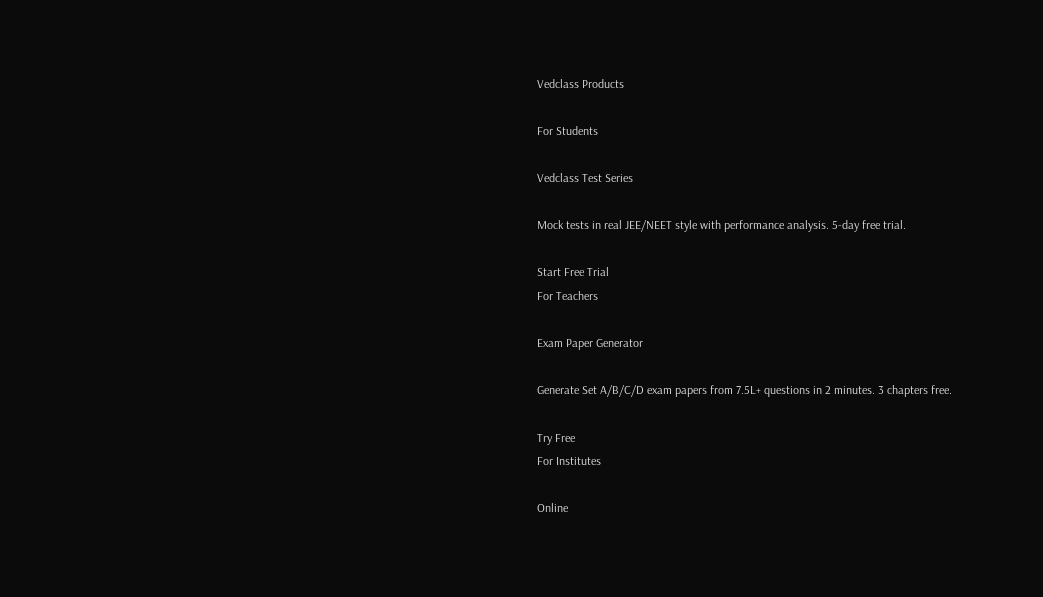Vedclass Products

For Students

Vedclass Test Series

Mock tests in real JEE/NEET style with performance analysis. 5-day free trial.

Start Free Trial
For Teachers

Exam Paper Generator

Generate Set A/B/C/D exam papers from 7.5L+ questions in 2 minutes. 3 chapters free.

Try Free
For Institutes

Online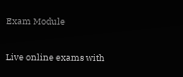Exam Module

Live online exams with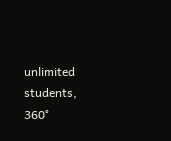unlimited students, 360°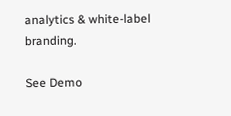analytics & white-label branding.

See Demo